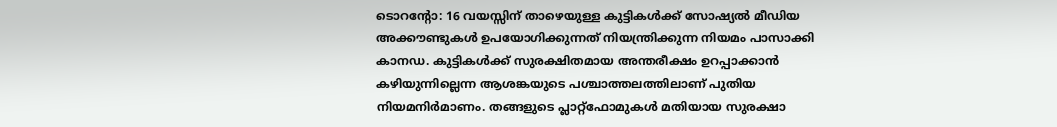ടൊറന്റോ: 16 വയസ്സിന് താഴെയുള്ള കുട്ടികൾക്ക് സോഷ്യൽ മീഡിയ അക്കൗണ്ടുകൾ ഉപയോഗിക്കുന്നത് നിയന്ത്രിക്കുന്ന നിയമം പാസാക്കി കാനഡ. കുട്ടികൾക്ക് സുരക്ഷിതമായ അന്തരീക്ഷം ഉറപ്പാക്കാൻ കഴിയുന്നില്ലെന്ന ആശങ്കയുടെ പശ്ചാത്തലത്തിലാണ് പുതിയ നിയമനിർമാണം. തങ്ങളുടെ പ്ലാറ്റ്ഫോമുകൾ മതിയായ സുരക്ഷാ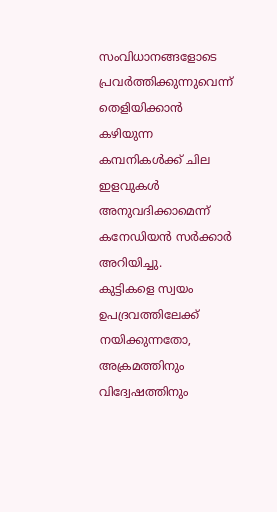സംവിധാനങ്ങളോടെ പ്രവർത്തിക്കുന്നുവെന്ന് തെളിയിക്കാൻ കഴിയുന്ന കമ്പനികൾക്ക് ചില ഇളവുകൾ അനുവദിക്കാമെന്ന് കനേഡിയൻ സർക്കാർ അറിയിച്ചു.
കുട്ടികളെ സ്വയം ഉപദ്രവത്തിലേക്ക് നയിക്കുന്നതോ, അക്രമത്തിനും വിദ്വേഷത്തിനും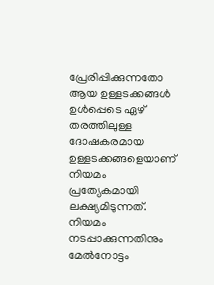പ്രേരിപ്പിക്കുന്നതോ ആയ ഉള്ളടക്കങ്ങൾ ഉൾപ്പെടെ ഏഴ് തരത്തിലുള്ള ദോഷകരമായ ഉള്ളടക്കങ്ങളെയാണ് നിയമം പ്രത്യേകമായി ലക്ഷ്യമിടുന്നത്. നിയമം നടപ്പാക്കുന്നതിനും മേൽനോട്ടം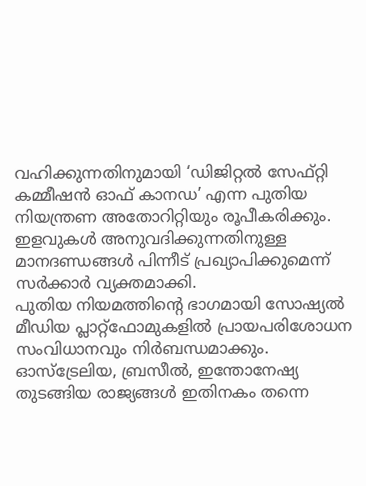വഹിക്കുന്നതിനുമായി ‘ഡിജിറ്റൽ സേഫ്റ്റി കമ്മീഷൻ ഓഫ് കാനഡ’ എന്ന പുതിയ നിയന്ത്രണ അതോറിറ്റിയും രൂപീകരിക്കും. ഇളവുകൾ അനുവദിക്കുന്നതിനുള്ള മാനദണ്ഡങ്ങൾ പിന്നീട് പ്രഖ്യാപിക്കുമെന്ന് സർക്കാർ വ്യക്തമാക്കി.
പുതിയ നിയമത്തിന്റെ ഭാഗമായി സോഷ്യൽ മീഡിയ പ്ലാറ്റ്ഫോമുകളിൽ പ്രായപരിശോധന സംവിധാനവും നിർബന്ധമാക്കും.
ഓസ്ട്രേലിയ, ബ്രസീൽ, ഇന്തോനേഷ്യ തുടങ്ങിയ രാജ്യങ്ങൾ ഇതിനകം തന്നെ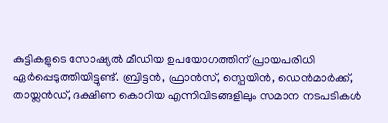കുട്ടികളുടെ സോഷ്യൽ മീഡിയ ഉപയോഗത്തിന് പ്രായപരിധി ഏർപ്പെടുത്തിയിട്ടുണ്ട്. ബ്രിട്ടൻ, ഫ്രാൻസ്, സ്പെയിൻ, ഡെൻമാർക്ക്, തായ്ലൻഡ്, ദക്ഷിണ കൊറിയ എന്നിവിടങ്ങളിലും സമാന നടപടികൾ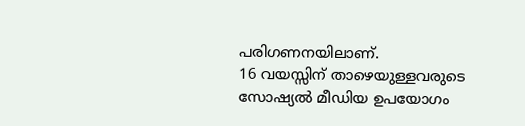പരിഗണനയിലാണ്.
16 വയസ്സിന് താഴെയുള്ളവരുടെ സോഷ്യൽ മീഡിയ ഉപയോഗം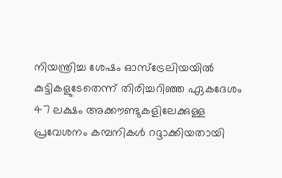നിയന്ത്രിച്ച ശേഷം ഓസ്ട്രേലിയയിൽ കുട്ടികളുടേതെന്ന് തിരിച്ചറിഞ്ഞ ഏകദേശം 47 ലക്ഷം അക്കൗണ്ടുകളിലേക്കുള്ള പ്രവേശനം കമ്പനികൾ റദ്ദാക്കിയതായി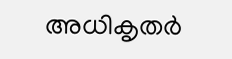അധികൃതർ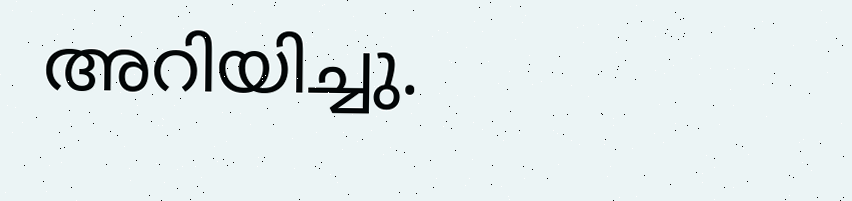അറിയിച്ചു.